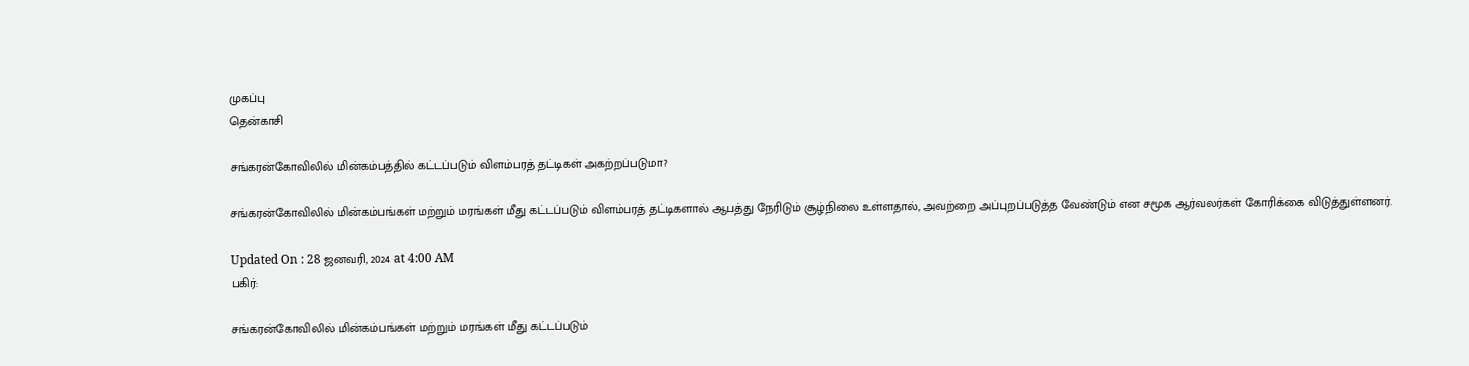முகப்பு
தென்காசி

சங்கரன்கோவிலில் மின்கம்பத்தில் கட்டப்படும் விளம்பரத் தட்டிகள் அகற்றப்படுமா?

சங்கரன்கோவிலில் மின்கம்பங்கள் மற்றும் மரங்கள் மீது கட்டப்படும் விளம்பரத் தட்டிகளால் ஆபத்து நேரிடும் சூழ்நிலை உள்ளதால், அவற்றை அப்புறப்படுத்த வேண்டும் என சமூக ஆர்வலர்கள் கோரிக்கை விடுத்துள்ளனர்.

Updated On : 28 ஜனவரி, 2024 at 4:00 AM
பகிர்:

சங்கரன்கோவிலில் மின்கம்பங்கள் மற்றும் மரங்கள் மீது கட்டப்படும்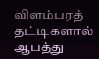விளம்பரத் தட்டிகளால் ஆபத்து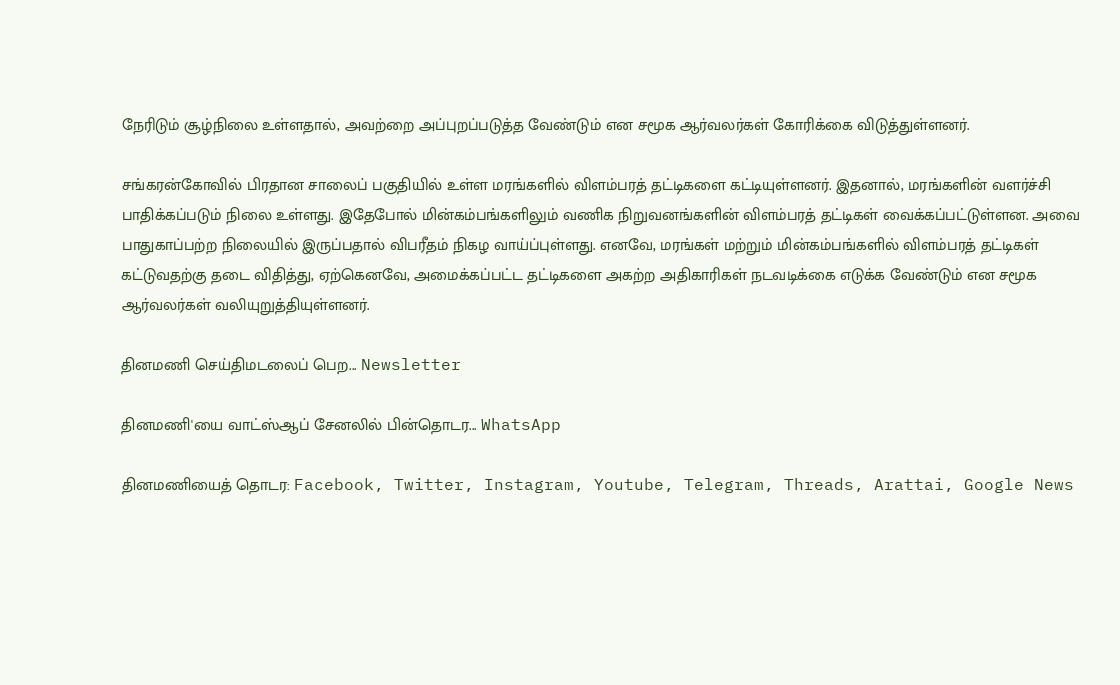நேரிடும் சூழ்நிலை உள்ளதால், அவற்றை அப்புறப்படுத்த வேண்டும் என சமூக ஆர்வலர்கள் கோரிக்கை விடுத்துள்ளனர்.

சங்கரன்கோவில் பிரதான சாலைப் பகுதியில் உள்ள மரங்களில் விளம்பரத் தட்டிகளை கட்டியுள்ளனர். இதனால், மரங்களின் வளர்ச்சி பாதிக்கப்படும் நிலை உள்ளது. இதேபோல் மின்கம்பங்களிலும் வணிக நிறுவனங்களின் விளம்பரத் தட்டிகள் வைக்கப்பட்டுள்ளன. அவை பாதுகாப்பற்ற நிலையில் இருப்பதால் விபரீதம் நிகழ வாய்ப்புள்ளது. எனவே, மரங்கள் மற்றும் மின்கம்பங்களில் விளம்பரத் தட்டிகள் கட்டுவதற்கு தடை விதித்து, ஏற்கெனவே, அமைக்கப்பட்ட தட்டிகளை அகற்ற அதிகாரிகள் நடவடிக்கை எடுக்க வேண்டும் என சமூக ஆர்வலர்கள் வலியுறுத்தியுள்ளனர்.

தினமணி செய்திமடலைப் பெற... Newsletter

தினமணி'யை வாட்ஸ்ஆப் சேனலில் பின்தொடர... WhatsApp

தினமணியைத் தொடர: Facebook, Twitter, Instagram, Youtube, Telegram, Threads, Arattai, Google News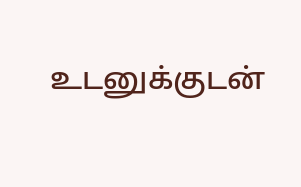உடனுக்குடன்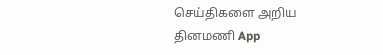செய்திகளை அறிய தினமணி App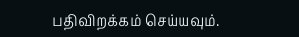பதிவிறக்கம் செய்யவும்.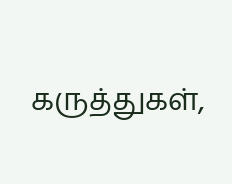கருத்துகள்,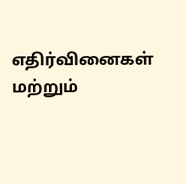எதிர்வினைகள் மற்றும்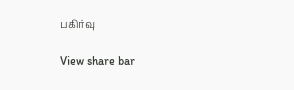பகிர்வு

View share bar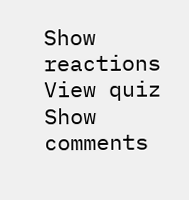Show reactions
View quiz
Show comments